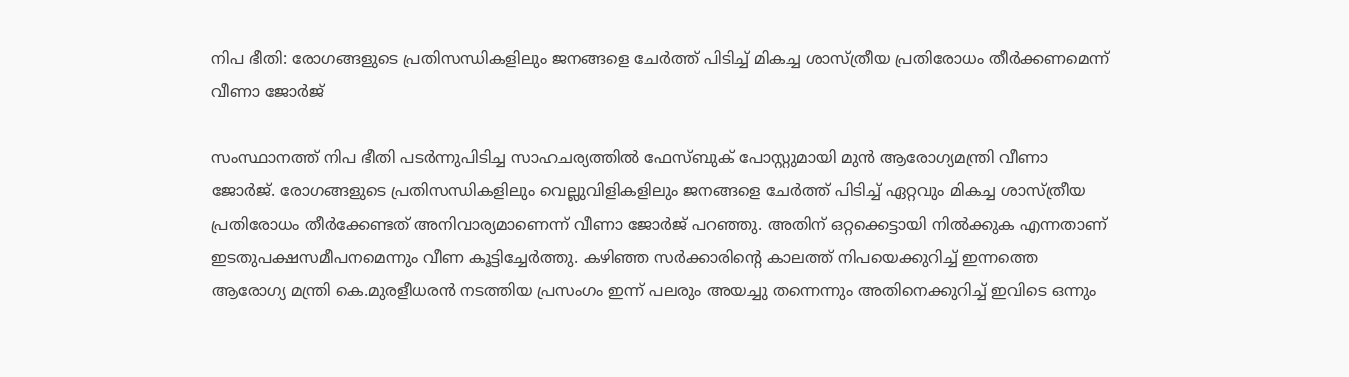നിപ ഭീതി: രോഗങ്ങളുടെ പ്രതിസന്ധികളിലും ജനങ്ങളെ ചേർത്ത് പിടിച്ച് മികച്ച ശാസ്ത്രീയ പ്രതിരോധം തീർക്കണമെന്ന് വീണാ ജോർജ്

സംസ്ഥാനത്ത് നിപ ഭീതി പടർന്നുപിടിച്ച സാഹചര്യത്തിൽ ഫേസ്ബുക് പോസ്റ്റുമായി മുൻ ആരോഗ്യമന്ത്രി വീണാ ജോർജ്. രോഗങ്ങളുടെ പ്രതിസന്ധികളിലും വെല്ലുവിളികളിലും ജനങ്ങളെ ചേർത്ത് പിടിച്ച് ഏറ്റവും മികച്ച ശാസ്ത്രീയ പ്രതിരോധം തീർക്കേണ്ടത് അനിവാര്യമാണെന്ന് വീണാ ജോർജ് പറഞ്ഞു. അതിന് ഒറ്റക്കെട്ടായി നിൽക്കുക എന്നതാണ് ഇടതുപക്ഷസമീപനമെന്നും വീണ കൂട്ടിച്ചേർത്തു. കഴിഞ്ഞ സർക്കാരിന്റെ കാലത്ത് നിപയെക്കുറിച്ച് ഇന്നത്തെ ആരോഗ്യ മന്ത്രി കെ.മുരളീധരൻ നടത്തിയ പ്രസംഗം ഇന്ന് പലരും അയച്ചു തന്നെന്നും അതിനെക്കുറിച്ച് ഇവിടെ ഒന്നും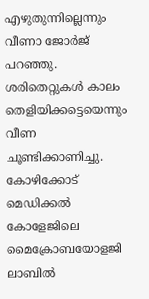എഴുതുന്നില്ലെന്നും വീണാ ജോർജ് പറഞ്ഞു. ശരിതെറ്റുകൾ കാലം തെളിയിക്കട്ടെയെന്നും വീണ ചൂണ്ടിക്കാണിച്ചു.
കോഴിക്കോട് മെഡിക്കൽ കോളേജിലെ മൈക്രോബയോളജി ലാബിൽ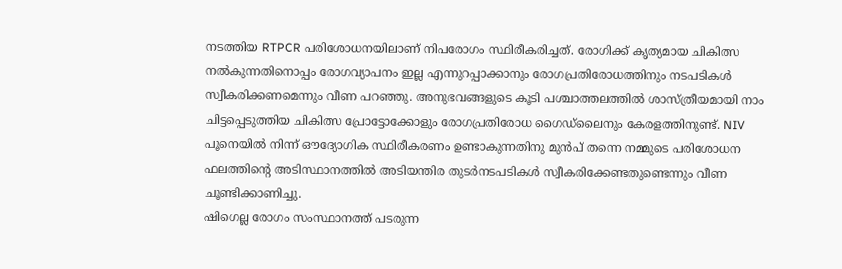നടത്തിയ RTPCR പരിശോധനയിലാണ് നിപരോഗം സ്ഥിരീകരിച്ചത്. രോഗിക്ക് കൃത്യമായ ചികിത്സ നൽകുന്നതിനൊപ്പം രോഗവ്യാപനം ഇല്ല എന്നുറപ്പാക്കാനും രോഗപ്രതിരോധത്തിനും നടപടികൾ സ്വീകരിക്കണമെന്നും വീണ പറഞ്ഞു. അനുഭവങ്ങളുടെ കൂടി പശ്ചാത്തലത്തിൽ ശാസ്ത്രീയമായി നാം ചിട്ടപ്പെടുത്തിയ ചികിത്സ പ്രോട്ടോക്കോളും രോഗപ്രതിരോധ ഗൈഡ്ലൈനും കേരളത്തിനുണ്ട്. NIV പൂനെയിൽ നിന്ന് ഔദ്യോഗിക സ്ഥിരീകരണം ഉണ്ടാകുന്നതിനു മുൻപ് തന്നെ നമ്മുടെ പരിശോധന ഫലത്തിന്റെ അടിസ്ഥാനത്തിൽ അടിയന്തിര തുടർനടപടികൾ സ്വീകരിക്കേണ്ടതുണ്ടെന്നും വീണ ചൂണ്ടിക്കാണിച്ചു.
ഷിഗെല്ല രോഗം സംസ്ഥാനത്ത് പടരുന്ന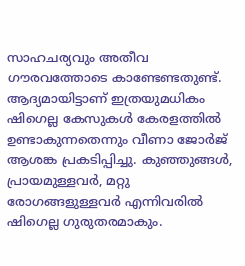സാഹചര്യവും അതീവ ഗൗരവത്തോടെ കാണ്ടേണ്ടതുണ്ട്. ആദ്യമായിട്ടാണ് ഇത്രയുമധികം ഷിഗെല്ല കേസുകൾ കേരളത്തിൽ ഉണ്ടാകുന്നതെന്നും വീണാ ജോർജ് ആശങ്ക പ്രകടിപ്പിച്ചു. കുഞ്ഞുങ്ങൾ, പ്രായമുള്ളവർ, മറ്റു രോഗങ്ങളുള്ളവർ എന്നിവരിൽ ഷിഗെല്ല ഗുരുതരമാകും.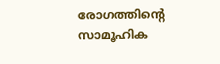രോഗത്തിന്റെ സാമൂഹിക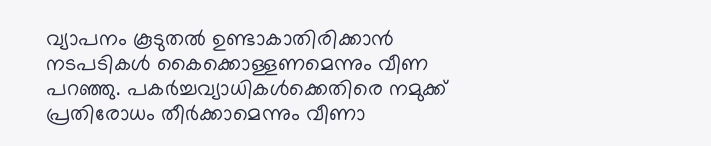വ്യാപനം കൂടുതൽ ഉണ്ടാകാതിരിക്കാൻ നടപടികൾ കൈക്കൊള്ളണമെന്നും വീണ പറഞ്ഞു. പകർച്ചവ്യാധികൾക്കെതിരെ നമുക്ക് പ്രതിരോധം തീർക്കാമെന്നും വീണാ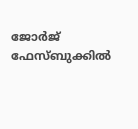ജോർജ് ഫേസ്ബുക്കിൽ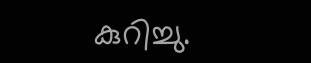കുറിച്ചു.